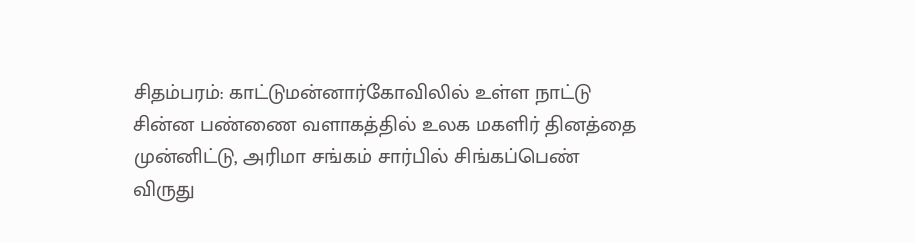சிதம்பரம்: காட்டுமன்னார்கோவிலில் உள்ள நாட்டு சின்ன பண்ணை வளாகத்தில் உலக மகளிர் தினத்தை முன்னிட்டு, அரிமா சங்கம் சார்பில் சிங்கப்பெண் விருது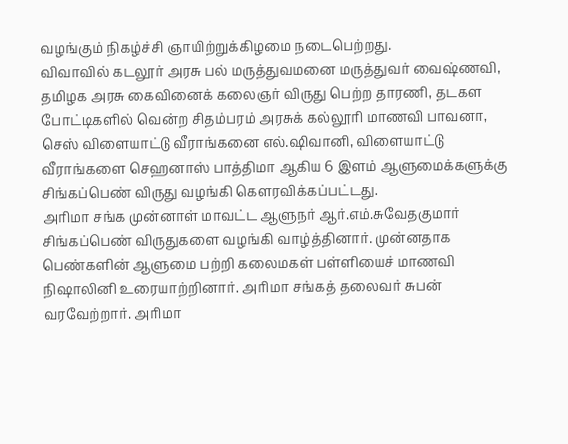வழங்கும் நிகழ்ச்சி ஞாயிற்றுக்கிழமை நடைபெற்றது.
விவாவில் கடலூர் அரசு பல் மருத்துவமனை மருத்துவர் வைஷ்ணவி, தமிழக அரசு கைவினைக் கலைஞர் விருது பெற்ற தாரணி, தடகள போட்டிகளில் வென்ற சிதம்பரம் அரசுக் கல்லூரி மாணவி பாவனா, செஸ் விளையாட்டு வீராங்கனை எல்.ஷிவானி, விளையாட்டு வீராங்களை செஹனாஸ் பாத்திமா ஆகிய 6 இளம் ஆளுமைக்களுக்கு சிங்கப்பெண் விருது வழங்கி கௌரவிக்கப்பட்டது.
அரிமா சங்க முன்னாள் மாவட்ட ஆளுநர் ஆர்.எம்.சுவேதகுமார் சிங்கப்பெண் விருதுகளை வழங்கி வாழ்த்தினார். முன்னதாக பெண்களின் ஆளுமை பற்றி கலைமகள் பள்ளியைச் மாணவி நிஷாலினி உரையாற்றினார். அரிமா சங்கத் தலைவர் சுபன் வரவேற்றார். அரிமா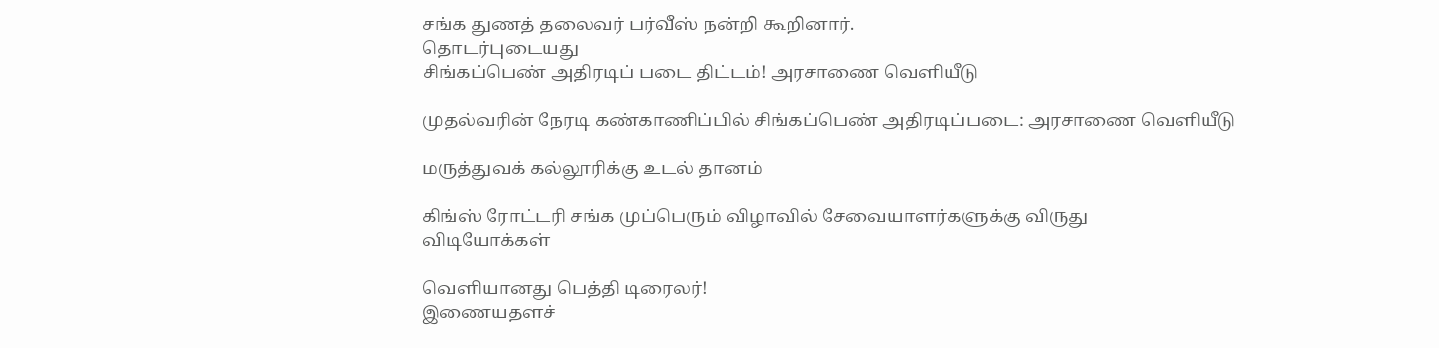சங்க துணத் தலைவர் பர்வீஸ் நன்றி கூறினார்.
தொடர்புடையது
சிங்கப்பெண் அதிரடிப் படை திட்டம்! அரசாணை வெளியீடு

முதல்வரின் நேரடி கண்காணிப்பில் சிங்கப்பெண் அதிரடிப்படை: அரசாணை வெளியீடு

மருத்துவக் கல்லூரிக்கு உடல் தானம்

கிங்ஸ் ரோட்டரி சங்க முப்பெரும் விழாவில் சேவையாளர்களுக்கு விருது
விடியோக்கள்

வெளியானது பெத்தி டிரைலர்!
இணையதளச்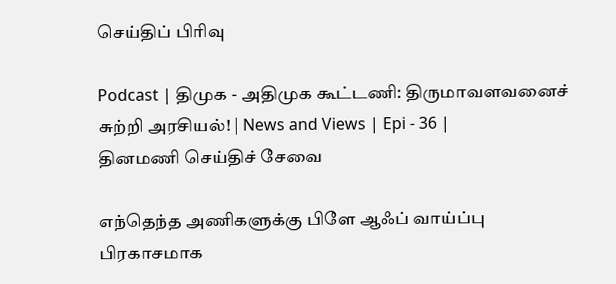செய்திப் பிரிவு

Podcast | திமுக - அதிமுக கூட்டணி: திருமாவளவனைச் சுற்றி அரசியல்! | News and Views | Epi - 36 |
தினமணி செய்திச் சேவை

எந்தெந்த அணிகளுக்கு பிளே ஆஃப் வாய்ப்பு பிரகாசமாக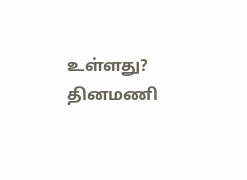உள்ளது?
தினமணி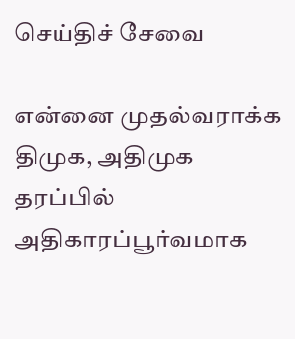செய்திச் சேவை

என்னை முதல்வராக்க திமுக, அதிமுக தரப்பில் அதிகாரப்பூர்வமாக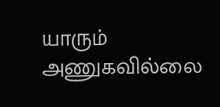யாரும் அணுகவில்லை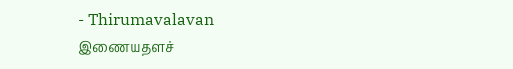- Thirumavalavan
இணையதளச்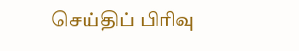செய்திப் பிரிவு